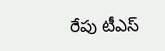రేపు టీఎస్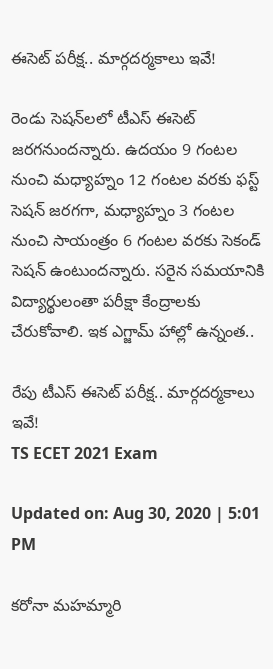ఈసెట్ పరీక్ష.. మార్గదర్మకాలు ఇవే!

రెండు సెషన్‌లలో టీఎస్ ఈసెట్ జరగనుందన్నారు. ఉదయం 9 గంటల నుంచి మధ్యాహ్నం 12 గంటల వరకు ఫస్ట్ సెషన్ జరగగా, మధ్యాహ్నం 3 గంటల నుంచి సాయంత్రం 6 గంటల వరకు సెకండ్ సెషన్ ఉంటుందన్నారు. సరైన సమయానికి విద్యార్థులంతా పరీక్షా కేంద్రాలకు చేరుకోవాలి. ఇక ఎగ్జామ్‌ హాల్లో ఉన్నంత..

రేపు టీఎస్ ఈసెట్ పరీక్ష.. మార్గదర్మకాలు ఇవే!
TS ECET 2021 Exam

Updated on: Aug 30, 2020 | 5:01 PM

కరోనా మహమ్మారి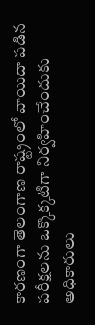కారణంగా తెలంగాణ రాష్ట్రంలో వాయిదా పడిన పరీక్షలను ఒక్కొక్కటిగా నిర్వహించేందుకు అధికారులు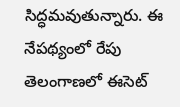సిద్ధమవుతున్నారు. ఈ నేపథ్యంలో రేపు తెలంగాణలో ఈసెట్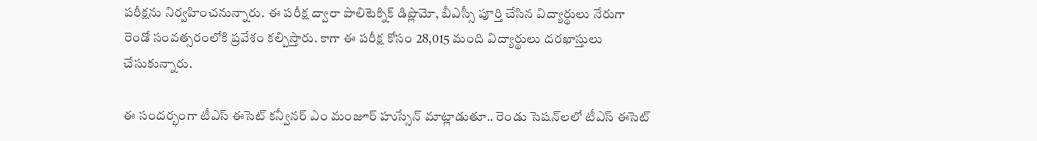పరీక్షను నిర్వహించనున్నారు. ఈ పరీక్ష ద్వారా పాలిటెక్నిక్ డిప్లొమో, బీఎస్సీ పూర్తి చేసిన విద్యార్థులు నేరుగా రెండో సంవత్సరంలోకి ప్రవేశం కల్పిస్తారు. కాగా ఈ పరీక్ష కోసం 28,015 మంది విద్యార్థులు దరఖాస్తులు చేసుకున్నారు.

ఈ సందర్భంగా టీఎస్ ఈసెట్ కన్వీనర్ ఎం మంజూర్ హుస్సేన్ మాట్లాడుతూ.. రెండు సెషన్‌లలో టీఎస్ ఈసెట్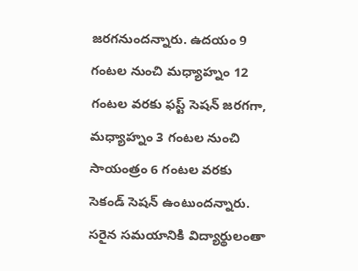జరగనుందన్నారు. ఉదయం 9 గంటల నుంచి మధ్యాహ్నం 12 గంటల వరకు ఫస్ట్ సెషన్ జరగగా, మధ్యాహ్నం 3 గంటల నుంచి సాయంత్రం 6 గంటల వరకు సెకండ్ సెషన్ ఉంటుందన్నారు. సరైన సమయానికి విద్యార్థులంతా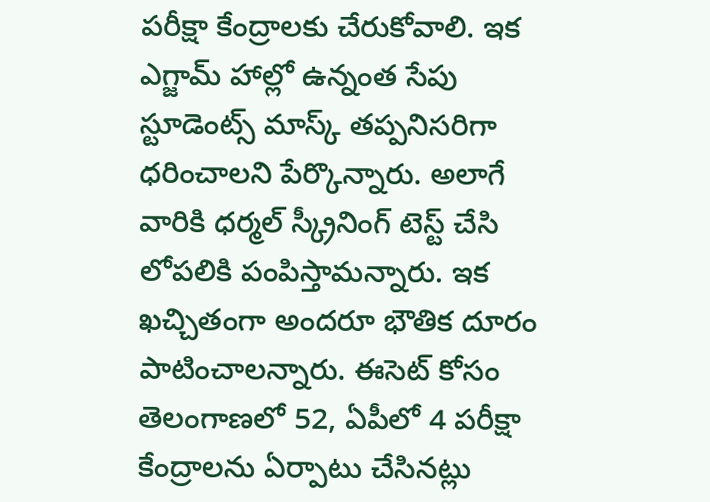పరీక్షా కేంద్రాలకు చేరుకోవాలి. ఇక ఎగ్జామ్‌ హాల్లో ఉన్నంత సేపు స్టూడెంట్స్ మాస్క్ తప్పనిసరిగా ధరించాలని పేర్కొన్నారు. అలాగే వారికి ధర్మల్ స్క్రీనింగ్ టెస్ట్ చేసి లోపలికి పంపిస్తామన్నారు. ఇక ఖచ్చితంగా అందరూ భౌతిక దూరం పాటించాలన్నారు. ఈసెట్ కోసం తెలంగాణలో 52, ఏపీలో 4 పరీక్షా కేంద్రాలను ఏర్పాటు చేసినట్లు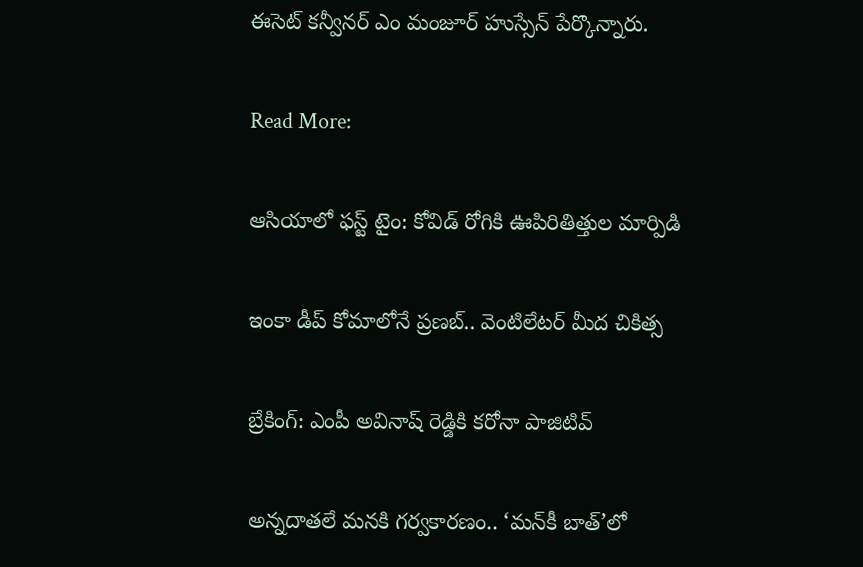ఈసెట్ కన్వీనర్ ఎం మంజూర్ హుస్సేన్ పేర్కొన్నారు.

Read More:

ఆసియాలో ఫస్ట్ టైం: కోవిడ్ రోగికి ఊపిరితిత్తుల మార్పిడి

ఇంకా డీప్‌ కోమాలోనే ప్రణబ్.. వెంటిలేటర్ మీద చికిత్స

బ్రేకింగ్: ఎంపీ అవినాష్ రెడ్డికి కరోనా పాజిటివ్

అన్నదాతలే మనకి గర్వకారణం.. ‘మన్‌కీ బాత్’లో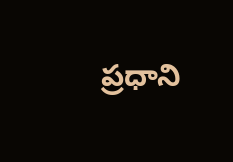ప్రధాని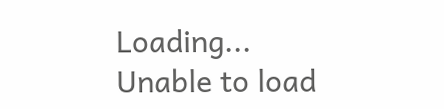Loading...
Unable to load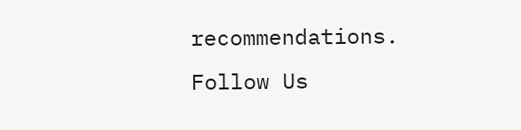recommendations.
Follow Us